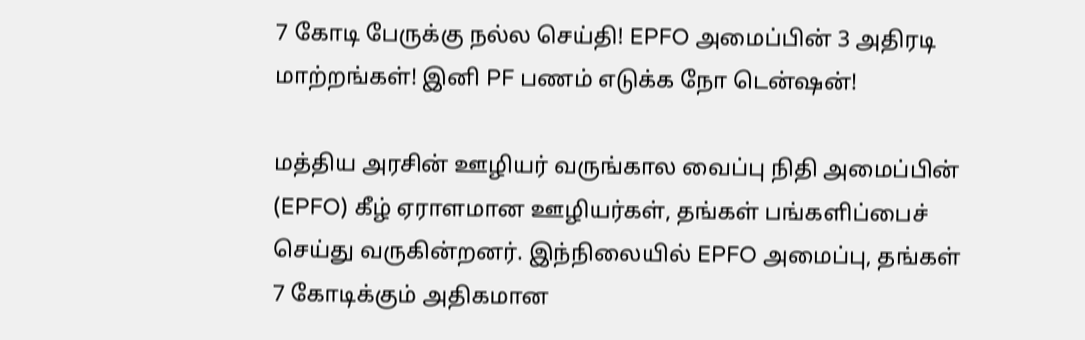7 கோடி பேருக்கு நல்ல செய்தி! EPFO அமைப்பின் 3 அதிரடி மாற்றங்கள்! இனி PF பணம் எடுக்க நோ டென்ஷன்!

மத்திய அரசின் ஊழியர் வருங்கால வைப்பு நிதி அமைப்பின் (EPFO) கீழ் ஏராளமான ஊழியர்கள், தங்கள் பங்களிப்பைச் செய்து வருகின்றனர். இந்நிலையில் EPFO அமைப்பு, தங்கள் 7 கோடிக்கும் அதிகமான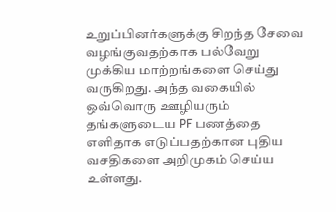உறுப்பினர்களுக்கு சிறந்த சேவை வழங்குவதற்காக பல்வேறு முக்கிய மாற்றங்களை செய்து வருகிறது. அந்த வகையில் ஒவ்வொரு ஊழியரும் தங்களுடைய PF பணத்தை எளிதாக எடுப்பதற்கான புதிய வசதிகளை அறிமுகம் செய்ய உள்ளது.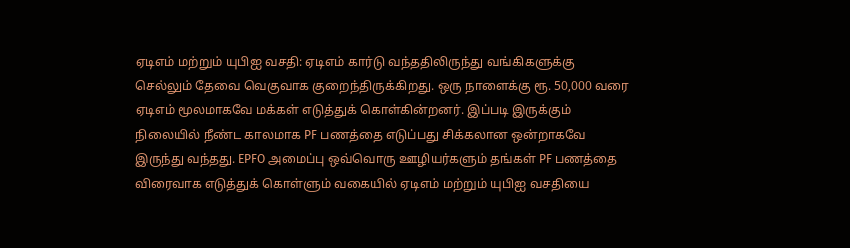ஏடிஎம் மற்றும் யுபிஐ வசதி: ஏடிஎம் கார்டு வந்ததிலிருந்து வங்கிகளுக்கு செல்லும் தேவை வெகுவாக குறைந்திருக்கிறது. ஒரு நாளைக்கு ரூ. 50,000 வரை ஏடிஎம் மூலமாகவே மக்கள் எடுத்துக் கொள்கின்றனர். இப்படி இருக்கும் நிலையில் நீண்ட காலமாக PF பணத்தை எடுப்பது சிக்கலான ஒன்றாகவே இருந்து வந்தது. EPFO அமைப்பு ஒவ்வொரு ஊழியர்களும் தங்கள் PF பணத்தை விரைவாக எடுத்துக் கொள்ளும் வகையில் ஏடிஎம் மற்றும் யுபிஐ வசதியை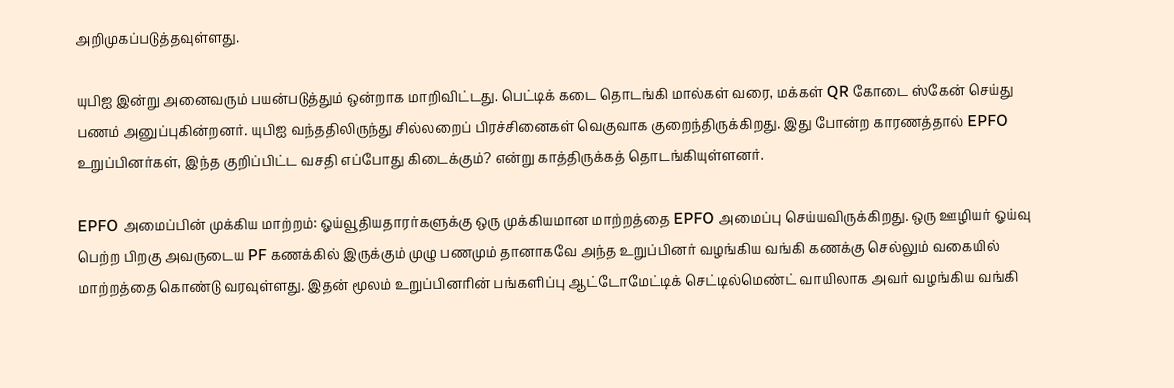அறிமுகப்படுத்தவுள்ளது.

யுபிஐ இன்று அனைவரும் பயன்படுத்தும் ஒன்றாக மாறிவிட்டது. பெட்டிக் கடை தொடங்கி மால்கள் வரை, மக்கள் QR கோடை ஸ்கேன் செய்து பணம் அனுப்புகின்றனர். யுபிஐ வந்ததிலிருந்து சில்லறைப் பிரச்சினைகள் வெகுவாக குறைந்திருக்கிறது. இது போன்ற காரணத்தால் EPFO உறுப்பினர்கள், இந்த குறிப்பிட்ட வசதி எப்போது கிடைக்கும்? என்று காத்திருக்கத் தொடங்கியுள்ளனர்.

EPFO அமைப்பின் முக்கிய மாற்றம்: ஓய்வூதியதாரர்களுக்கு ஒரு முக்கியமான மாற்றத்தை EPFO அமைப்பு செய்யவிருக்கிறது. ஒரு ஊழியர் ஓய்வு பெற்ற பிறகு அவருடைய PF கணக்கில் இருக்கும் முழு பணமும் தானாகவே அந்த உறுப்பினர் வழங்கிய வங்கி கணக்கு செல்லும் வகையில் மாற்றத்தை கொண்டு வரவுள்ளது. இதன் மூலம் உறுப்பினரின் பங்களிப்பு ஆட்டோமேட்டிக் செட்டில்மெண்ட் வாயிலாக அவர் வழங்கிய வங்கி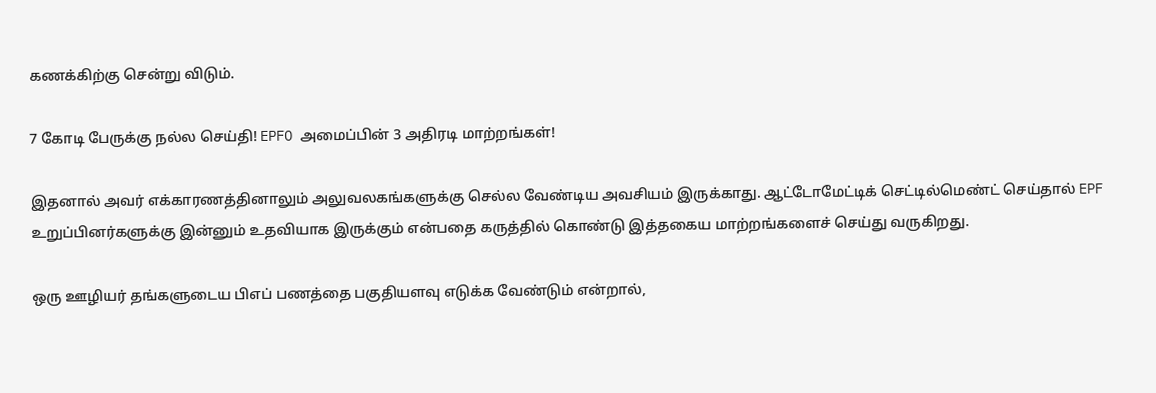கணக்கிற்கு சென்று விடும்.

7 கோடி பேருக்கு நல்ல செய்தி! EPFO அமைப்பின் 3 அதிரடி மாற்றங்கள்!

இதனால் அவர் எக்காரணத்தினாலும் அலுவலகங்களுக்கு செல்ல வேண்டிய அவசியம் இருக்காது. ஆட்டோமேட்டிக் செட்டில்மெண்ட் செய்தால் EPF உறுப்பினர்களுக்கு இன்னும் உதவியாக இருக்கும் என்பதை கருத்தில் கொண்டு இத்தகைய மாற்றங்களைச் செய்து வருகிறது.

ஒரு ஊழியர் தங்களுடைய பிஎப் பணத்தை பகுதியளவு எடுக்க வேண்டும் என்றால்,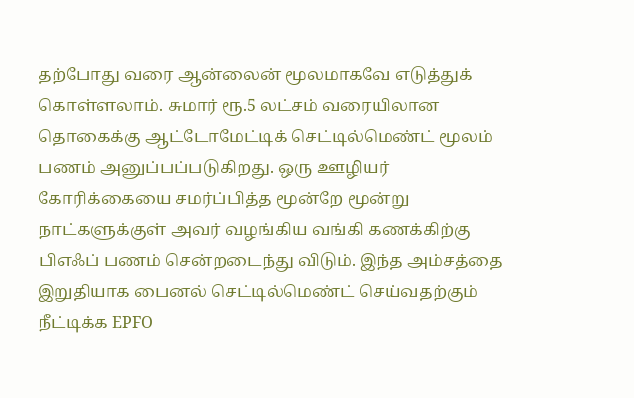தற்போது வரை ஆன்லைன் மூலமாகவே எடுத்துக் கொள்ளலாம். சுமார் ரூ.5 லட்சம் வரையிலான தொகைக்கு ஆட்டோமேட்டிக் செட்டில்மெண்ட் மூலம் பணம் அனுப்பப்படுகிறது. ஒரு ஊழியர் கோரிக்கையை சமர்ப்பித்த மூன்றே மூன்று நாட்களுக்குள் அவர் வழங்கிய வங்கி கணக்கிற்கு பிஎஃப் பணம் சென்றடைந்து விடும். இந்த அம்சத்தை இறுதியாக பைனல் செட்டில்மெண்ட் செய்வதற்கும் நீட்டிக்க EPFO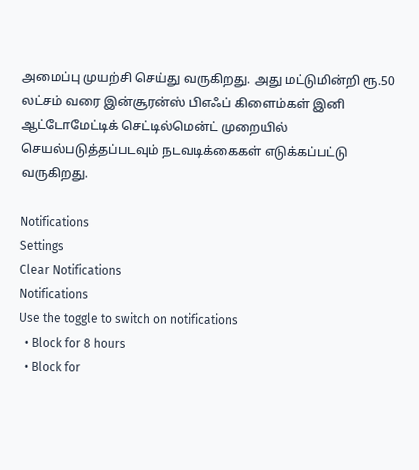அமைப்பு முயற்சி செய்து வருகிறது. அது மட்டுமின்றி ரூ.50 லட்சம் வரை இன்சூரன்ஸ் பிஎஃப் கிளைம்கள் இனி ஆட்டோமேட்டிக் செட்டில்மென்ட் முறையில் செயல்படுத்தப்படவும் நடவடிக்கைகள் எடுக்கப்பட்டு வருகிறது.

Notifications
Settings
Clear Notifications
Notifications
Use the toggle to switch on notifications
  • Block for 8 hours
  • Block for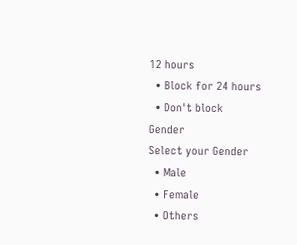12 hours
  • Block for 24 hours
  • Don't block
Gender
Select your Gender
  • Male
  • Female
  • Others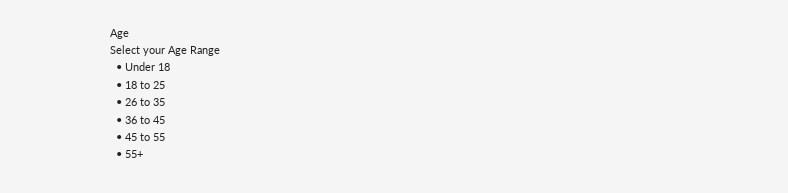Age
Select your Age Range
  • Under 18
  • 18 to 25
  • 26 to 35
  • 36 to 45
  • 45 to 55
  • 55+